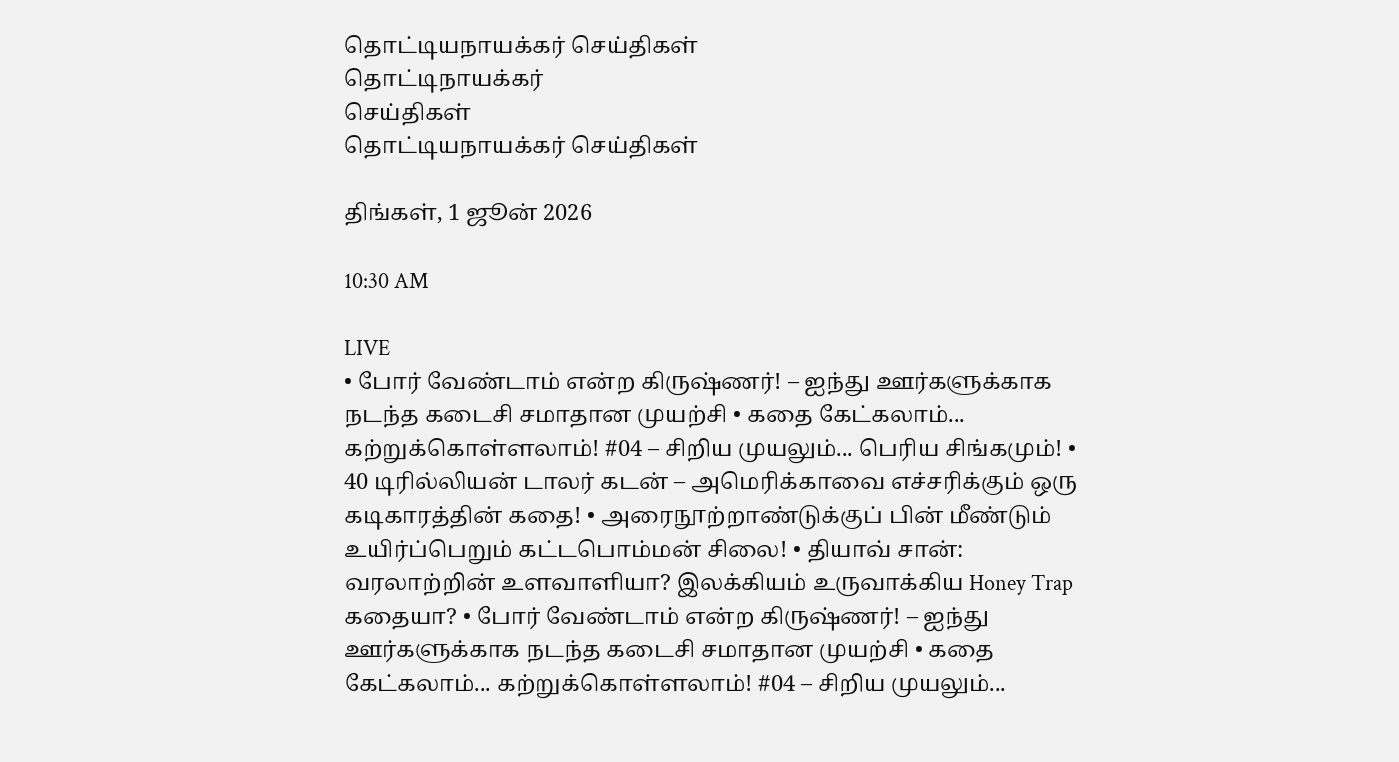தொட்டியநாயக்கர் செய்திகள்
தொட்டிநாயக்கர்
செய்திகள்
தொட்டியநாயக்கர் செய்திகள்

திங்கள், 1 ஜூன் 2026

10:30 AM

LIVE
• போர் வேண்டாம் என்ற கிருஷ்ணர்! – ஐந்து ஊர்களுக்காக நடந்த கடைசி சமாதான முயற்சி • கதை கேட்கலாம்... கற்றுக்கொள்ளலாம்! #04 – சிறிய முயலும்... பெரிய சிங்கமும்! • 40 டிரில்லியன் டாலர் கடன் – அமெரிக்காவை எச்சரிக்கும் ஒரு கடிகாரத்தின் கதை! • அரைநூற்றாண்டுக்குப் பின் மீண்டும் உயிர்ப்பெறும் கட்டபொம்மன் சிலை! • தியாவ் சான்: வரலாற்றின் உளவாளியா? இலக்கியம் உருவாக்கிய Honey Trap கதையா? • போர் வேண்டாம் என்ற கிருஷ்ணர்! – ஐந்து ஊர்களுக்காக நடந்த கடைசி சமாதான முயற்சி • கதை கேட்கலாம்... கற்றுக்கொள்ளலாம்! #04 – சிறிய முயலும்...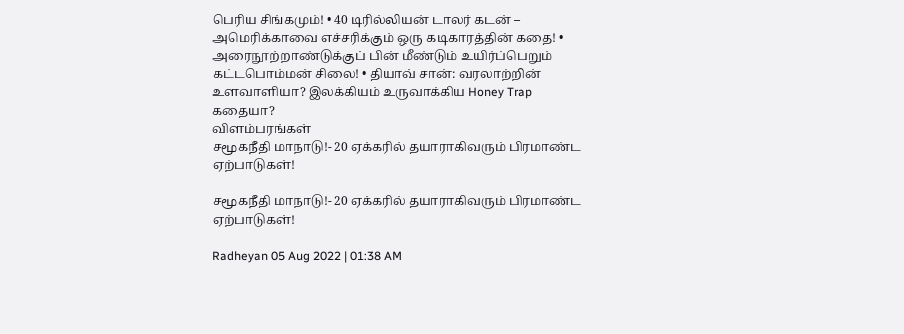பெரிய சிங்கமும்! • 40 டிரில்லியன் டாலர் கடன் – அமெரிக்காவை எச்சரிக்கும் ஒரு கடிகாரத்தின் கதை! • அரைநூற்றாண்டுக்குப் பின் மீண்டும் உயிர்ப்பெறும் கட்டபொம்மன் சிலை! • தியாவ் சான்: வரலாற்றின் உளவாளியா? இலக்கியம் உருவாக்கிய Honey Trap கதையா?
விளம்பரங்கள்
சமூகநீதி மாநாடு!- 20 ஏக்கரில் தயாராகிவரும் பிரமாண்ட ஏற்பாடுகள்!

சமூகநீதி மாநாடு!- 20 ஏக்கரில் தயாராகிவரும் பிரமாண்ட ஏற்பாடுகள்!

Radheyan 05 Aug 2022 | 01:38 AM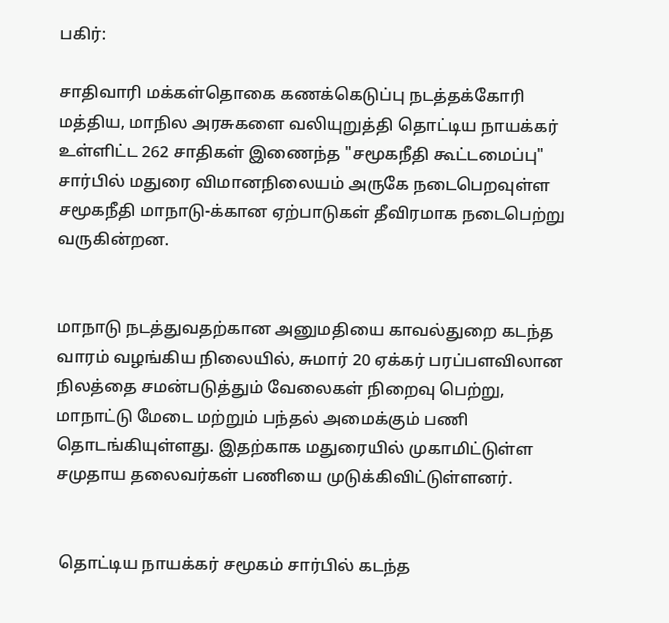பகிர்:

சாதிவாரி மக்கள்தொகை கணக்கெடுப்பு நடத்தக்கோரி மத்திய, மாநில அரசுகளை வலியுறுத்தி தொட்டிய நாயக்கர் உள்ளிட்ட 262 சாதிகள் இணைந்த "சமூகநீதி கூட்டமைப்பு" சார்பில் மதுரை விமானநிலையம் அருகே நடைபெறவுள்ள சமூகநீதி மாநாடு-க்கான ஏற்பாடுகள் தீவிரமாக நடைபெற்று வருகின்றன.


மாநாடு நடத்துவதற்கான அனுமதியை காவல்துறை கடந்த வாரம் வழங்கிய நிலையில், சுமார் 20 ஏக்கர் பரப்பளவிலான நிலத்தை சமன்படுத்தும் வேலைகள் நிறைவு பெற்று, மாநாட்டு மேடை மற்றும் பந்தல் அமைக்கும் பணி தொடங்கியுள்ளது. இதற்காக மதுரையில் முகாமிட்டுள்ள சமுதாய தலைவர்கள் பணியை முடுக்கிவிட்டுள்ளனர்.


 தொட்டிய நாயக்கர் சமூகம் சார்பில் கடந்த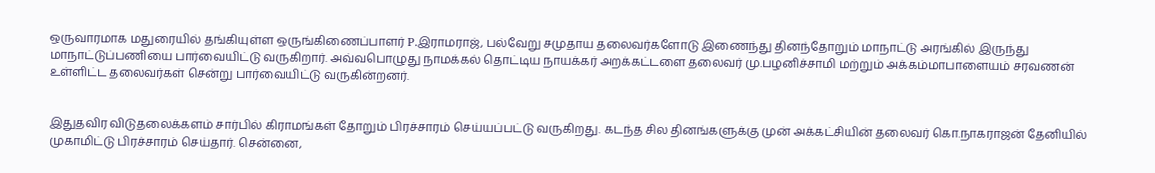ஒருவாரமாக மதுரையில் தங்கியுள்ள ஒருங்கிணைப்பாளர் P.இராமராஜ், பல்வேறு சமுதாய தலைவர்களோடு இணைந்து தினந்தோறும் மாநாட்டு அரங்கில் இருந்து மாநாட்டுப்பணியை பார்வையிட்டு வருகிறார். அவ்வபொழுது நாமக்கல் தொட்டிய நாயக்கர் அறக்கட்டளை தலைவர் மு.பழனிச்சாமி மற்றும் அக்கம்மாபாளையம் சரவணன் உள்ளிட்ட தலைவர்கள் சென்று பார்வையிட்டு வருகின்றனர்.


இதுதவிர விடுதலைக்களம் சார்பில் கிராமங்கள் தோறும் பிரச்சாரம் செய்யப்பட்டு வருகிறது. கடந்த சில தினங்களுக்கு முன் அக்கட்சியின் தலைவர் கொ.நாகராஜன் தேனியில் முகாமிட்டு பிரச்சாரம் செய்தார். சென்னை,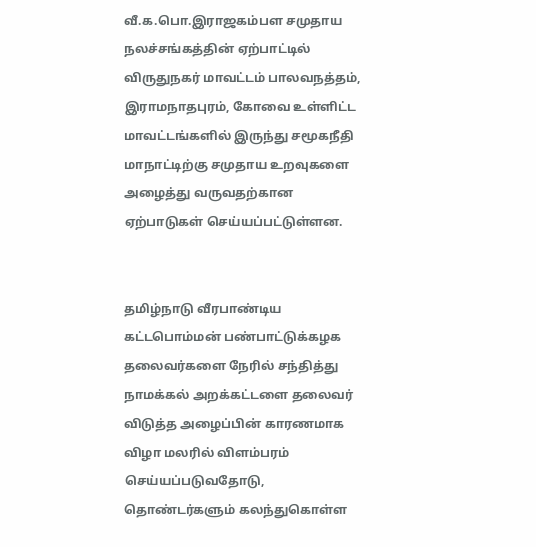வீ.க.பொ.இராஜகம்பள சமுதாய நலச்சங்கத்தின் ஏற்பாட்டில் விருதுநகர் மாவட்டம் பாலவநத்தம், இராமநாதபுரம், கோவை உள்ளிட்ட மாவட்டங்களில் இருந்து சமூகநீதி மாநாட்டிற்கு சமுதாய உறவுகளை அழைத்து வருவதற்கான ஏற்பாடுகள் செய்யப்பட்டுள்ளன.


தமிழ்நாடு வீரபாண்டிய கட்டபொம்மன் பண்பாட்டுக்கழக தலைவர்களை நேரில் சந்தித்து நாமக்கல் அறக்கட்டளை தலைவர் விடுத்த அழைப்பின் காரணமாக விழா மலரில் விளம்பரம் செய்யப்படுவதோடு, தொண்டர்களும் கலந்துகொள்ள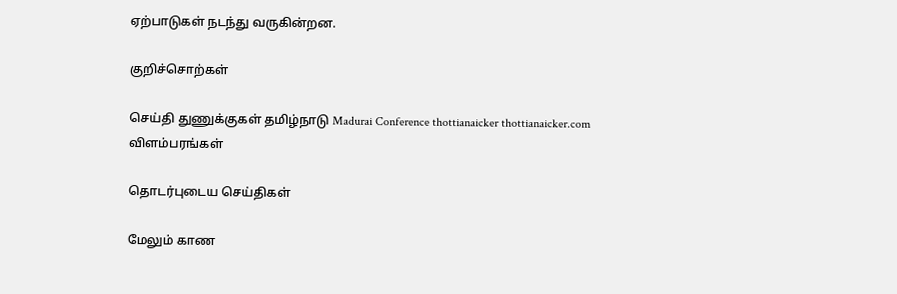ஏற்பாடுகள் நடந்து வருகின்றன.

குறிச்சொற்கள்

செய்தி துணுக்குகள் தமிழ்நாடு Madurai Conference thottianaicker thottianaicker.com
விளம்பரங்கள்

தொடர்புடைய செய்திகள்

மேலும் காண